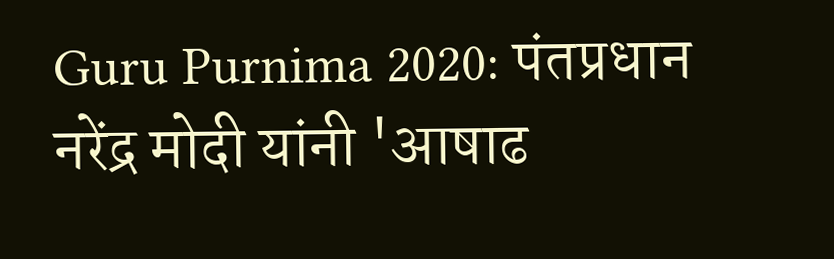Guru Purnima 2020: पंतप्रधान नरेंद्र मोदी यांनी 'आषाढ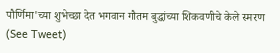पौर्णिमा'च्या शुभेच्छा देत भगवान गौतम बुद्धांच्या शिकवणीचे केले स्मरण (See Tweet)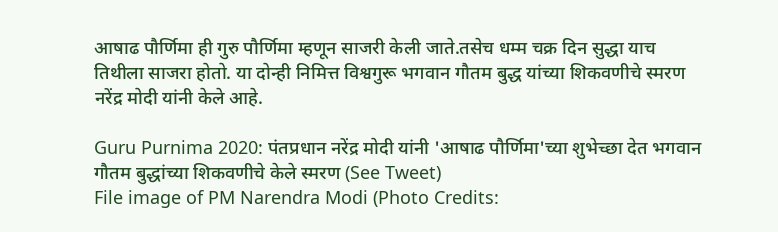आषाढ पौर्णिमा ही गुरु पौर्णिमा म्हणून साजरी केली जाते.तसेच धम्म चक्र दिन सुद्धा याच तिथीला साजरा होतो. या दोन्ही निमित्त विश्वगुरू भगवान गौतम बुद्ध यांच्या शिकवणीचे स्मरण नरेंद्र मोदी यांनी केले आहे.

Guru Purnima 2020: पंतप्रधान नरेंद्र मोदी यांनी 'आषाढ पौर्णिमा'च्या शुभेच्छा देत भगवान गौतम बुद्धांच्या शिकवणीचे केले स्मरण (See Tweet)
File image of PM Narendra Modi (Photo Credits: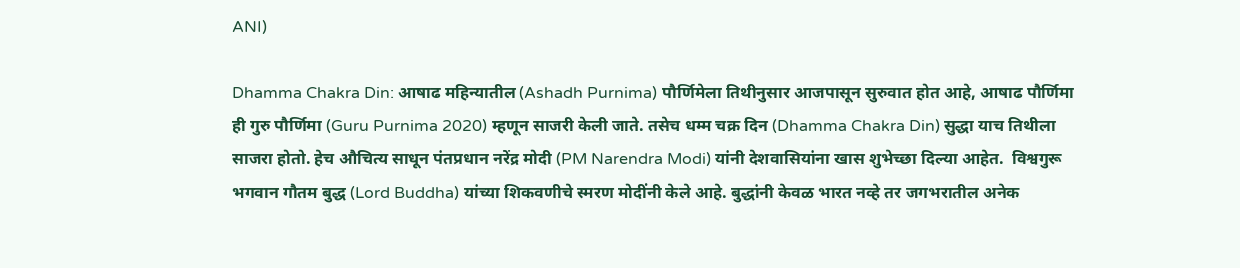ANI)

Dhamma Chakra Din: आषाढ महिन्यातील (Ashadh Purnima) पौर्णिमेला तिथीनुसार आजपासून सुरुवात होत आहे, आषाढ पौर्णिमा ही गुरु पौर्णिमा (Guru Purnima 2020) म्हणून साजरी केली जाते. तसेच धम्म चक्र दिन (Dhamma Chakra Din) सुद्धा याच तिथीला साजरा होतो. हेच औचित्य साधून पंतप्रधान नरेंद्र मोदी (PM Narendra Modi) यांनी देशवासियांना खास शुभेच्छा दिल्या आहेत.  विश्वगुरू भगवान गौतम बुद्ध (Lord Buddha) यांच्या शिकवणीचे स्मरण मोदींनी केले आहे. बुद्धांनी केवळ भारत नव्हे तर जगभरातील अनेक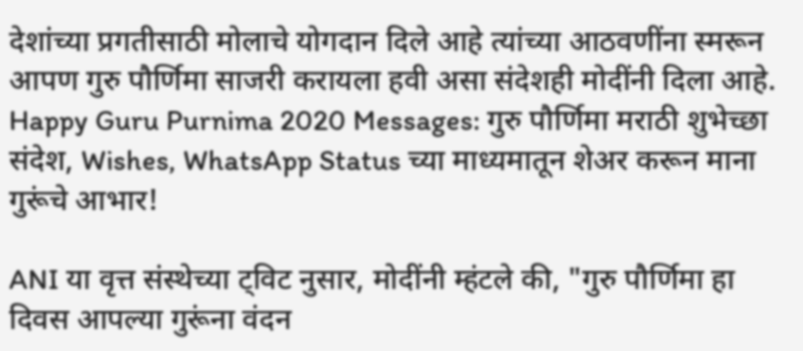देशांच्या प्रगतीसाठी मोलाचे योगदान दिले आहे त्यांच्या आठवणींना स्मरून आपण गुरु पौर्णिमा साजरी करायला हवी असा संदेशही मोदींनी दिला आहे. Happy Guru Purnima 2020 Messages: गुरु पौर्णिमा मराठी शुभेच्छा संदेश, Wishes, WhatsApp Status च्या माध्यमातून शेअर करून माना गुरूंचे आभार!

ANI या वृत्त संस्थेच्या ट्विट नुसार, मोदींनी म्हंटले की, "गुरु पौर्णिमा हा दिवस आपल्या गुरूंना वंदन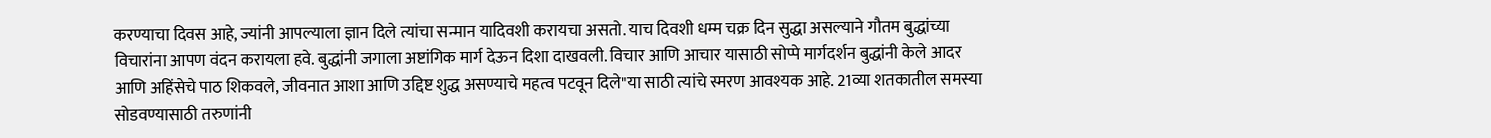करण्याचा दिवस आहे, ज्यांनी आपल्याला ज्ञान दिले त्यांचा सन्मान यादिवशी करायचा असतो. याच दिवशी धम्म चक्र दिन सुद्धा असल्याने गौतम बुद्धांच्या विचारांना आपण वंदन करायला हवे. बुद्धांनी जगाला अष्टांगिक मार्ग देऊन दिशा दाखवली. विचार आणि आचार यासाठी सोप्पे मार्गदर्शन बुद्धांनी केले आदर आणि अहिंसेचे पाठ शिकवले, जीवनात आशा आणि उद्दिष्ट शुद्ध असण्याचे महत्व पटवून दिले"या साठी त्यांचे स्मरण आवश्यक आहे. 21व्या शतकातील समस्या सोडवण्यासाठी तरुणांनी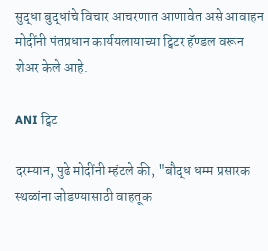सुद्धा बुद्धांचे विचार आचरणात आणावेत असे आवाहन मोदींनी पंतप्रधान कार्ययलायाच्या ट्विटर हॅण्डल वरून शेअर केले आहे.

ANI ट्विट

दरम्यान, पुढे मोदींनी म्हंटले की, "बौद्ध धम्म प्रसारक स्थळांना जोडण्यासाठी वाहतूक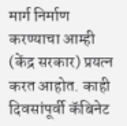मार्ग निर्माण करण्याचा आम्ही (केंद्र सरकार) प्रयत्न करत आहोत. काही दिवसांपूर्वी कॅबिनेट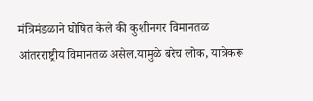मंत्रिमंडळाने घोषित केले की कुशीनगर विमानतळ आंतरराष्ट्रीय विमानतळ असेल.यामुळे बरेच लोक, यात्रेकरू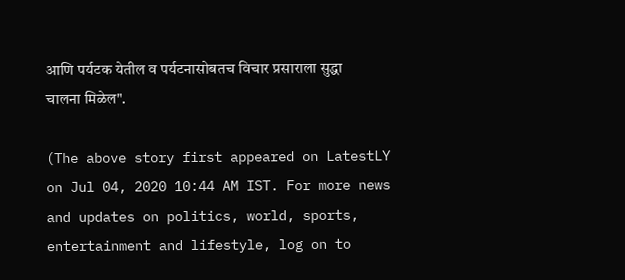आणि पर्यटक येतील व पर्यटनासोबतच विचार प्रसाराला सुद्धा चालना मिळेल".

(The above story first appeared on LatestLY on Jul 04, 2020 10:44 AM IST. For more news and updates on politics, world, sports, entertainment and lifestyle, log on to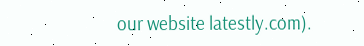our website latestly.com).